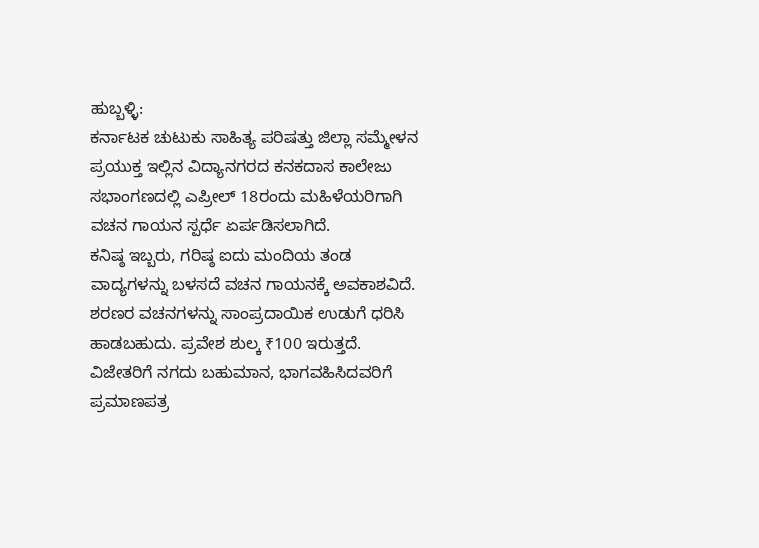ಹುಬ್ಬಳ್ಳಿ:
ಕರ್ನಾಟಕ ಚುಟುಕು ಸಾಹಿತ್ಯ ಪರಿಷತ್ತು ಜಿಲ್ಲಾ ಸಮ್ಮೇಳನ ಪ್ರಯುಕ್ತ ಇಲ್ಲಿನ ವಿದ್ಯಾನಗರದ ಕನಕದಾಸ ಕಾಲೇಜು ಸಭಾಂಗಣದಲ್ಲಿ ಎಪ್ರೀಲ್ 18ರಂದು ಮಹಿಳೆಯರಿಗಾಗಿ ವಚನ ಗಾಯನ ಸ್ಪರ್ಧೆ ಏರ್ಪಡಿಸಲಾಗಿದೆ.
ಕನಿಷ್ಠ ಇಬ್ಬರು, ಗರಿಷ್ಠ ಐದು ಮಂದಿಯ ತಂಡ ವಾದ್ಯಗಳನ್ನು ಬಳಸದೆ ವಚನ ಗಾಯನಕ್ಕೆ ಅವಕಾಶವಿದೆ. ಶರಣರ ವಚನಗಳನ್ನು ಸಾಂಪ್ರದಾಯಿಕ ಉಡುಗೆ ಧರಿಸಿ ಹಾಡಬಹುದು. ಪ್ರವೇಶ ಶುಲ್ಕ ₹100 ಇರುತ್ತದೆ.
ವಿಜೇತರಿಗೆ ನಗದು ಬಹುಮಾನ, ಭಾಗವಹಿಸಿದವರಿಗೆ ಪ್ರಮಾಣಪತ್ರ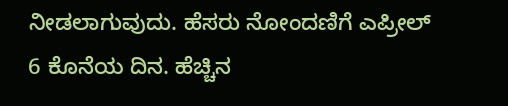ನೀಡಲಾಗುವುದು. ಹೆಸರು ನೋಂದಣಿಗೆ ಎಪ್ರೀಲ್ 6 ಕೊನೆಯ ದಿನ. ಹೆಚ್ಚಿನ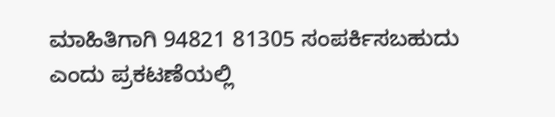ಮಾಹಿತಿಗಾಗಿ 94821 81305 ಸಂಪರ್ಕಿಸಬಹುದು ಎಂದು ಪ್ರಕಟಣೆಯಲ್ಲಿ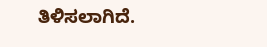ತಿಳಿಸಲಾಗಿದೆ.